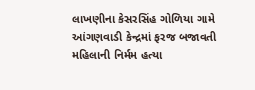લાખણીના કેસરસિંહ ગોળિયા ગામે આંગણવાડી કેન્દ્રમાં ફરજ બજાવતી મહિલાની નિર્મમ હત્યા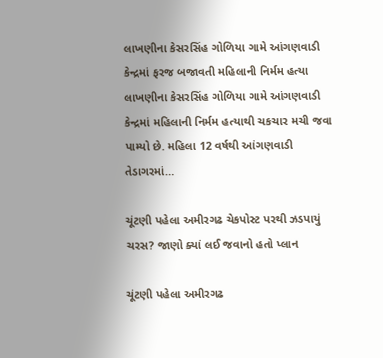લાખણીના કેસરસિંહ ગોળિયા ગામે આંગણવાડી કેન્દ્રમાં ફરજ બજાવતી મહિલાની નિર્મમ હત્યા લાખણીના કેસરસિંહ ગોળિયા ગામે આંગણવાડી કેન્દ્રમાં મહિલાની નિર્મમ હત્યાથી ચકચાર મચી જવા પામ્યો છે. મહિલા 12 વર્ષથી આંગણવાડી તેડાગરમાં…

ચૂંટણી પહેલા અમીરગઢ ચેકપોસ્ટ પરથી ઝડપાયું ચરસ? જાણો ક્યાં લઈ જવાનો હતો પ્લાન

ચૂંટણી પહેલા અમીરગઢ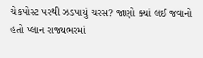ચેકપોસ્ટ પરથી ઝડપાયું ચરસ? જાણો ક્યાં લઈ જવાનો હતો પ્લાન રાજ્યભરમાં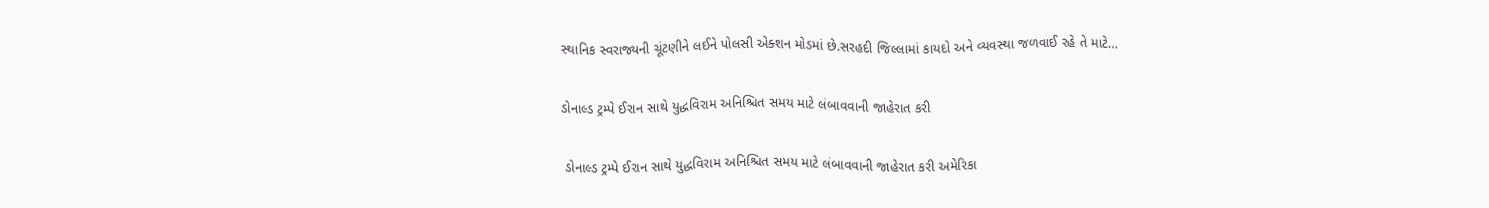સ્થાનિક સ્વરાજ્યની ચૂંટણીને લઈને પોલસી એક્શન મોડમાં છે.સરહદી જિલ્લામાં કાયદો અને વ્યવસ્થા જળવાઈ રહે તે માટે…

ડોનાલ્ડ ટ્રમ્પે ઈરાન સાથે યુદ્ધવિરામ અનિશ્ચિત સમય માટે લંબાવવાની જાહેરાત કરી

 ડોનાલ્ડ ટ્રમ્પે ઈરાન સાથે યુદ્ધવિરામ અનિશ્ચિત સમય માટે લંબાવવાની જાહેરાત કરી અમેરિકા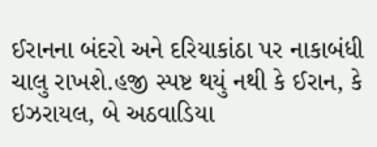ઈરાનના બંદરો અને દરિયાકાંઠા પર નાકાબંધી ચાલુ રાખશે.હજી સ્પષ્ટ થયું નથી કે ઈરાન, કે ઇઝરાયલ, બે અઠવાડિયા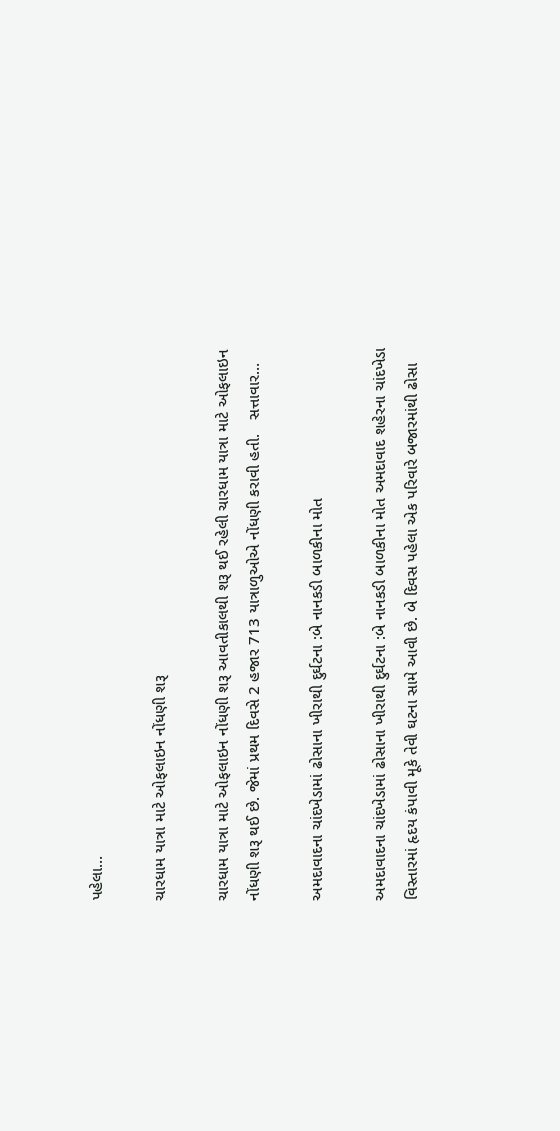પહેલા…

ચારધામ યાત્રા માટે ઓફલાઇન નોંધણી શરૂ

ચારધામ યાત્રા માટે ઓફલાઇન નોંધણી શરૂ આવતીકાલથી શરૂ થઈ રહેલી ચારધામ યાત્રા માટે ઓફલાઇન નોંધણી શરૂ થઈ છે. જેમાં પ્રથમ દિવસે 2 હજાર 713 યાત્રાળુઓએ નોંધણી કરાવી હતી.   સત્તાવાર…

અમદાવાદના ચાંદખેડામાં ઢોસાના ખીરાથી દુર્ઘટના :બે નાનકડી બાળકીના મોત

અમદાવાદના ચાંદખેડામાં ઢોસાના ખીરાથી દુર્ઘટના :બે નાનકડી બાળકીના મોત અમદાવાદ શહેરના ચાંદખેડા વિસ્તારમાં હૃદય કંપાવી મૂકે તેવી ઘટના સામે આવી છે. બે દિવસ પહેલા એક પરિવારે બજારમાંથી ઢોસા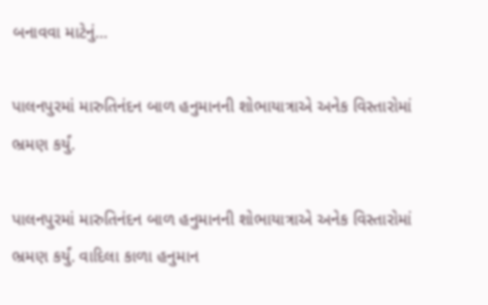બનાવવા માટેનું…

પાલનપુરમાં મારુતિનંદન બાળ હનુમાનની શોભાયાત્રાએ અનેક વિસ્તારોમાં ભ્રમણ કર્યું.

પાલનપુરમાં મારુતિનંદન બાળ હનુમાનની શોભાયાત્રાએ અનેક વિસ્તારોમાં ભ્રમણ કર્યું. વાદિલા કાળા હનુમાન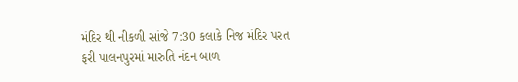મંદિર થી નીકળી સાંજે 7:30 કલાકે નિજ મંદિર પરત ફરી પાલનપુરમાં મારુતિ નંદન બાળ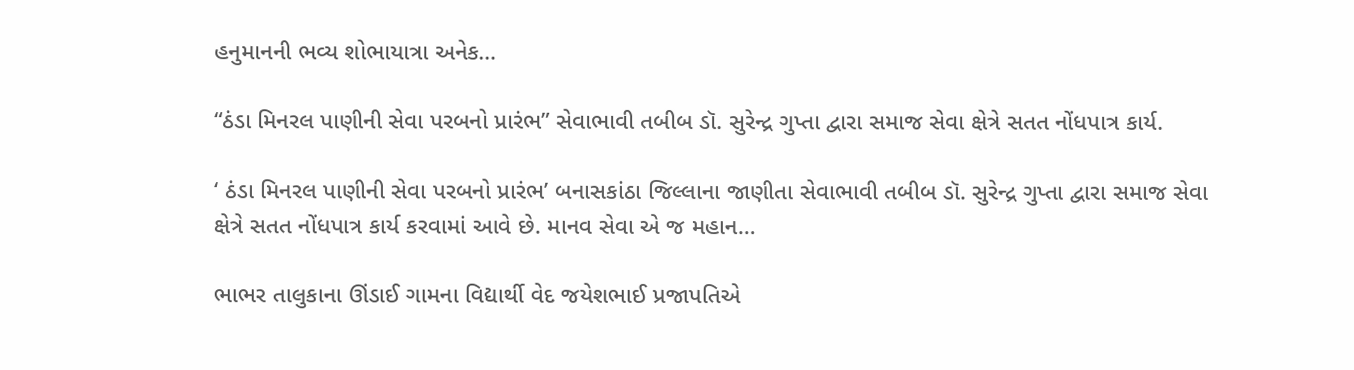હનુમાનની ભવ્ય શોભાયાત્રા અનેક…

“ઠંડા મિનરલ પાણીની સેવા પરબનો પ્રારંભ” સેવાભાવી તબીબ ડૉ. સુરેન્દ્ર ગુપ્તા દ્વારા સમાજ સેવા ક્ષેત્રે સતત નોંધપાત્ર કાર્ય.

‘ ઠંડા મિનરલ પાણીની સેવા પરબનો પ્રારંભ’ બનાસકાંઠા જિલ્લાના જાણીતા સેવાભાવી તબીબ ડૉ. સુરેન્દ્ર ગુપ્તા દ્વારા સમાજ સેવા ક્ષેત્રે સતત નોંધપાત્ર કાર્ય કરવામાં આવે છે. માનવ સેવા એ જ મહાન…

ભાભર તાલુકાના ઊંડાઈ ગામના વિદ્યાર્થી વેદ જયેશભાઈ પ્રજાપતિએ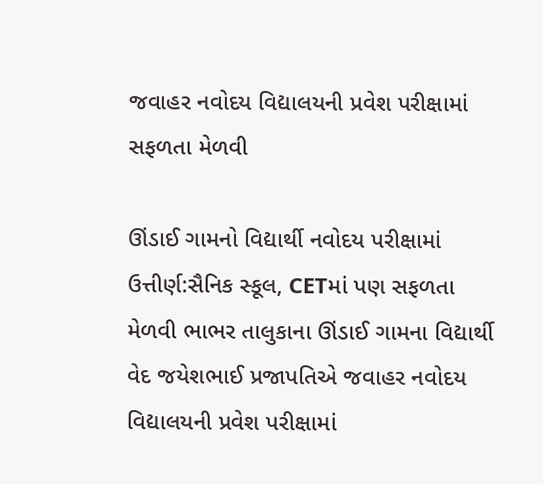જવાહર નવોદય વિદ્યાલયની પ્રવેશ પરીક્ષામાં સફળતા મેળવી

ઊંડાઈ ગામનો વિદ્યાર્થી નવોદય પરીક્ષામાં ઉત્તીર્ણ:સૈનિક સ્કૂલ, CETમાં પણ સફળતા મેળવી ભાભર તાલુકાના ઊંડાઈ ગામના વિદ્યાર્થી વેદ જયેશભાઈ પ્રજાપતિએ જવાહર નવોદય વિદ્યાલયની પ્રવેશ પરીક્ષામાં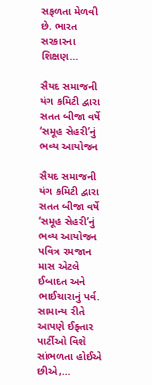સફળતા મેળવી છે. ભારત સરકારના શિક્ષણ…

સૈયદ સમાજની યંગ કમિટી દ્વારા સતત બીજા વર્ષે ‘સમૂહ સેહરી’નું ભવ્ય આયોજન

સૈયદ સમાજની યંગ કમિટી દ્વારા સતત બીજા વર્ષે ‘સમૂહ સેહરી’નું ભવ્ય આયોજન   પવિત્ર રમજાન માસ એટલે ઈબાદત અને ભાઈચારાનું પર્વ. સામાન્ય રીતે આપણે ઈફ્તાર પાર્ટીઓ વિશે સાંભળતા હોઈએ છીએ,…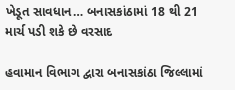ખેડૂત સાવધાન… બનાસકાંઠામાં 18 થી 21 માર્ચ પડી શકે છે વરસાદ

હવામાન વિભાગ દ્વારા બનાસકાંઠા જિલ્લામાં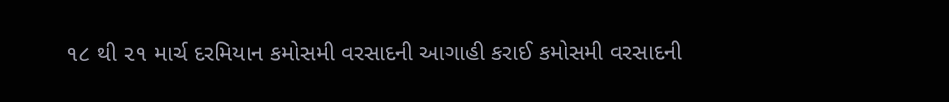૧૮ થી ૨૧ માર્ચ દરમિયાન કમોસમી વરસાદની આગાહી કરાઈ કમોસમી વરસાદની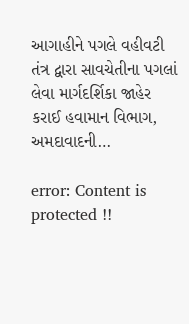આગાહીને પગલે વહીવટી તંત્ર દ્વારા સાવચેતીના પગલાં લેવા માર્ગદર્શિકા જાહેર કરાઈ હવામાન વિભાગ, અમદાવાદની…

error: Content is protected !!